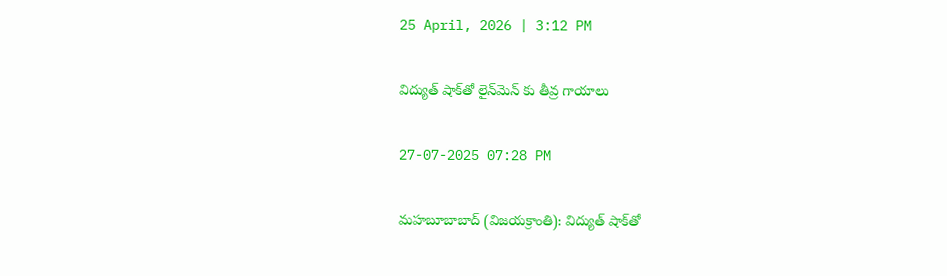25 April, 2026 | 3:12 PM

విద్యుత్‌ షాక్‌తో లైన్‌మెన్ కు తీవ్ర గాయాలు

27-07-2025 07:28 PM

మహబూబాబాద్ (విజయక్రాంతి): విద్యుత్‌ షాక్‌తో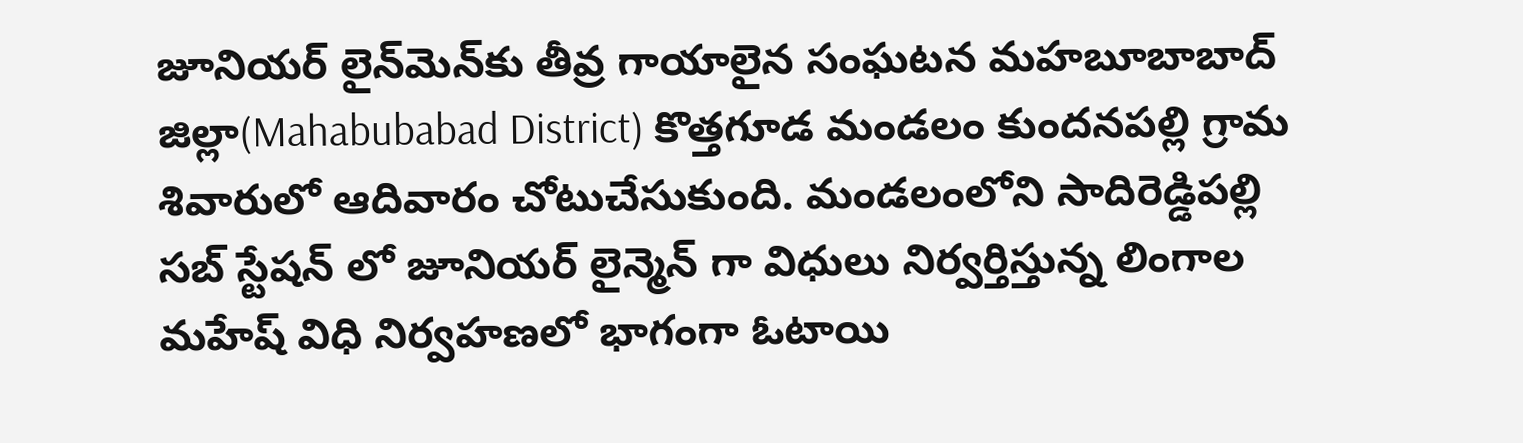జూనియర్ లైన్‌మెన్‌కు తీవ్ర గాయాలైన సంఘటన మహబూబాబాద్ జిల్లా(Mahabubabad District) కొత్తగూడ మండలం కుందనపల్లి గ్రామ శివారులో ఆదివారం చోటుచేసుకుంది. మండలంలోని సాదిరెడ్డిపల్లి సబ్ స్టేషన్ లో జూనియర్ లైన్మెన్ గా విధులు నిర్వర్తిస్తున్న లింగాల మహేష్ విధి నిర్వహణలో భాగంగా ఓటాయి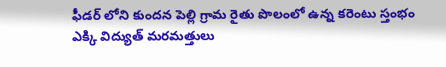ఫీడర్ లోని కుందన పెల్లి గ్రామ రైతు పొలంలో ఉన్న కరెంటు స్తంభం ఎక్కి విద్యుత్ మరమత్తులు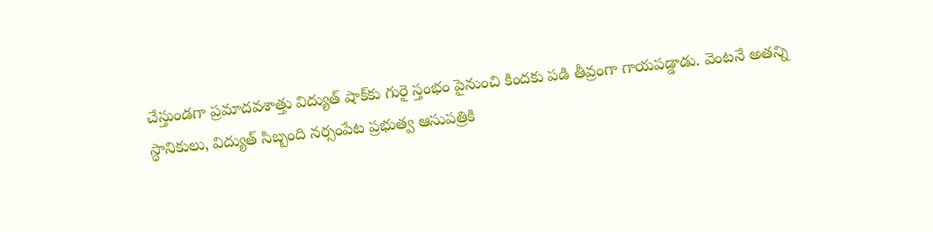చేస్తుండగా ప్రమాదవశాత్తు విద్యుత్‌ షాక్‌కు గురై స్తంభం పైనుంచి కిందకు పడి తీవ్రంగా గాయపడ్డాడు. వెంటనే అతన్ని స్థానికులు, విద్యుత్ సిబ్బంది నర్సంపేట ప్రభుత్వ ఆసుపత్రికి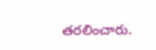తరలించారు.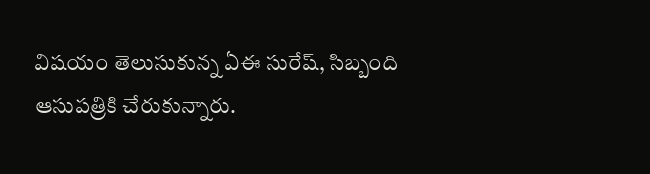విషయం తెలుసుకున్న ఏఈ సురేష్, సిబ్బంది ఆసుపత్రికి చేరుకున్నారు.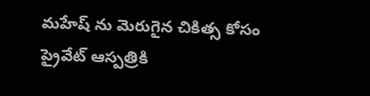మహేష్ ను మెరుగైన చికిత్స కోసం ప్రైవేట్ ఆస్పత్రికి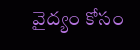వైద్యం కోసం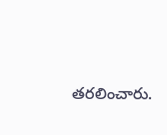తరలించారు.